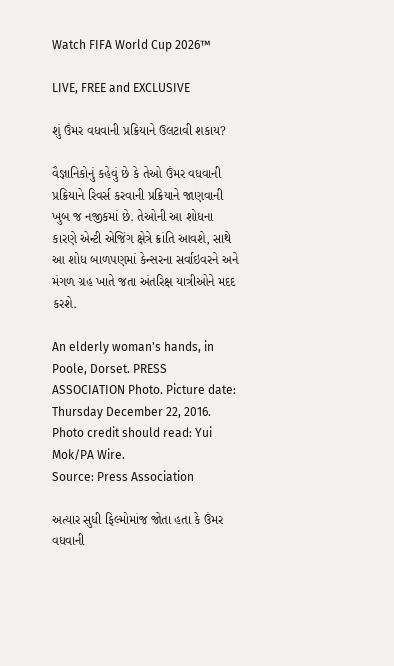Watch FIFA World Cup 2026™

LIVE, FREE and EXCLUSIVE

શું ઉંમર વધવાની પ્રક્રિયાને ઉલટાવી શકાય?

વૈજ્ઞાનિકોનું કહેવું છે કે તેઓ ઉંમર વધવાની પ્રક્રિયાને રિવર્સ કરવાની પ્રક્રિયાને જાણવાની ખુબ જ નજીકમાં છે. તેઓની આ શોધના કારણે એન્ટી એજિંગ ક્ષેત્રે ક્રાંતિ આવશે, સાથે આ શોધ બાળપણમાં કેન્સરના સર્વાઇવરને અને મંગળ ગ્રહ ખાતે જતા અંતરિક્ષ યાત્રીઓને મદદ કરશે.

An elderly woman's hands, in Poole, Dorset. PRESS ASSOCIATION Photo. Picture date: Thursday December 22, 2016. Photo credit should read: Yui Mok/PA Wire.
Source: Press Association

અત્યાર સુધી ફિલ્મોમાંજ જોતા હતા કે ઉંમર વધવાની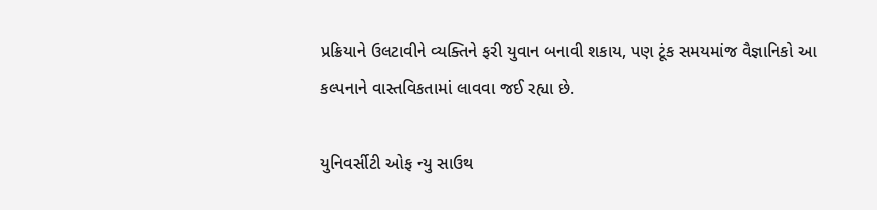પ્રક્રિયાને ઉલટાવીને વ્યક્તિને ફરી યુવાન બનાવી શકાય, પણ ટૂંક સમયમાંજ વૈજ્ઞાનિકો આ કલ્પનાને વાસ્તવિકતામાં લાવવા જઈ રહ્યા છે.

યુનિવર્સીટી ઓફ ન્યુ સાઉથ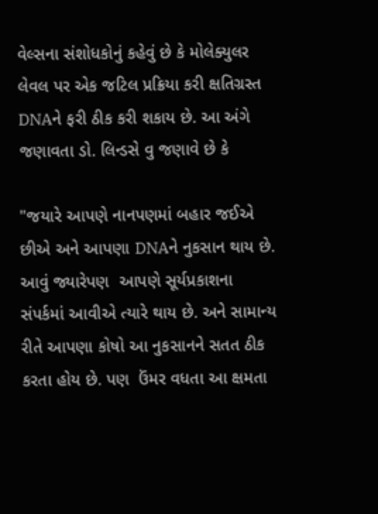વેલ્સના સંશોધકોનું કહેવું છે કે મોલેક્યુલર લેવલ પર એક જટિલ પ્રક્રિયા કરી ક્ષતિગ્રસ્ત DNAને ફરી ઠીક કરી શકાય છે. આ અંગે જણાવતા ડો. લિન્ડસે વુ જણાવે છે કે

"જયારે આપણે નાનપણમાં બહાર જઈએ છીએ અને આપણા DNAને નુકસાન થાય છે. આવું જ્યારેપણ  આપણે સૂર્યપ્રકાશના સંપર્કમાં આવીએ ત્યારે થાય છે. અને સામાન્ય રીતે આપણા કોષો આ નુકસાનને સતત ઠીક કરતા હોય છે. પણ  ઉંમર વધતા આ ક્ષમતા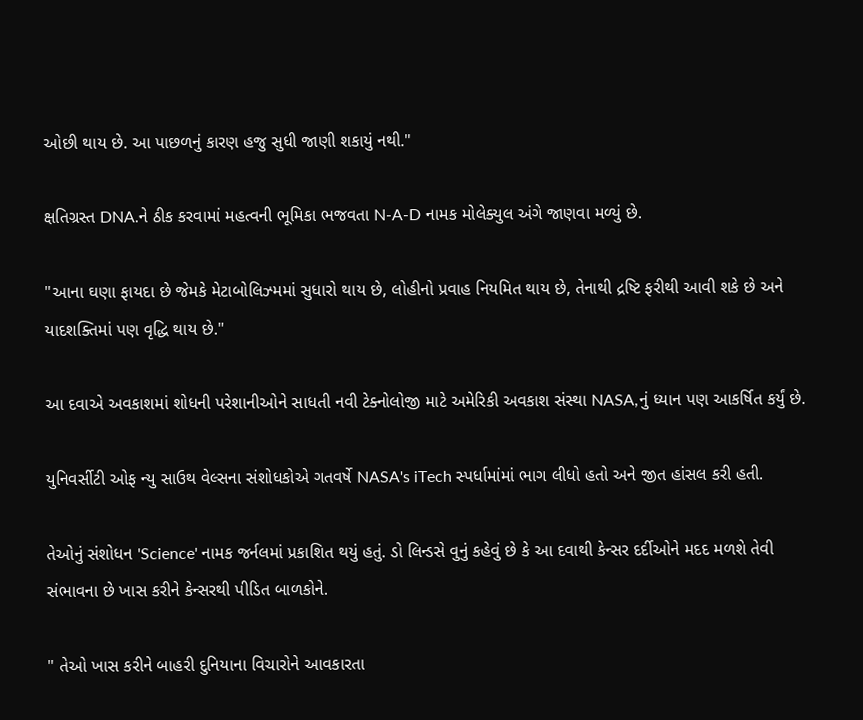ઓછી થાય છે. આ પાછળનું કારણ હજુ સુધી જાણી શકાયું નથી."

ક્ષતિગ્રસ્ત DNA.ને ઠીક કરવામાં મહત્વની ભૂમિકા ભજવતા N-A-D નામક મોલેક્યુલ અંગે જાણવા મળ્યું છે.

"આના ઘણા ફાયદા છે જેમકે મેટાબોલિઝ્મમાં સુધારો થાય છે, લોહીનો પ્રવાહ નિયમિત થાય છે, તેનાથી દ્રષ્ટિ ફરીથી આવી શકે છે અને યાદશક્તિમાં પણ વૃદ્ધિ થાય છે."

આ દવાએ અવકાશમાં શોધની પરેશાનીઓને સાધતી નવી ટેક્નોલોજી માટે અમેરિકી અવકાશ સંસ્થા NASA,નું ધ્યાન પણ આકર્ષિત કર્યું છે.

યુનિવર્સીટી ઓફ ન્યુ સાઉથ વેલ્સના સંશોધકોએ ગતવર્ષે NASA's iTech સ્પર્ધામાંમાં ભાગ લીધો હતો અને જીત હાંસલ કરી હતી.

તેઓનું સંશોધન 'Science' નામક જર્નલમાં પ્રકાશિત થયું હતું. ડો લિન્ડસે વુનું કહેવું છે કે આ દવાથી કેન્સર દર્દીઓને મદદ મળશે તેવી સંભાવના છે ખાસ કરીને કેન્સરથી પીડિત બાળકોને.

" તેઓ ખાસ કરીને બાહરી દુનિયાના વિચારોને આવકારતા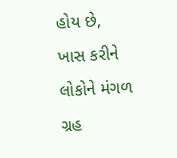હોય છે, ખાસ કરીને લોકોને મંગળ ગ્રહ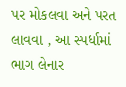પર મોકલવા અને પરત લાવવા , આ સ્પર્ધામાં ભાગ લેનાર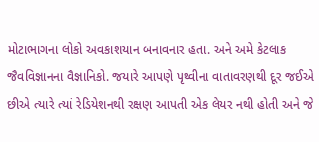મોટાભાગના લોકો અવકાશયાન બનાવનાર હતા. અને અમે કેટલાક જૈવવિજ્ઞાનના વૈજ્ઞાનિકો. જયારે આપણે પૃથ્વીના વાતાવરણથી દૂર જઈએ છીએ ત્યારે ત્યાં રેડિયેશનથી રક્ષણ આપતી એક લેયર નથી હોતી અને જે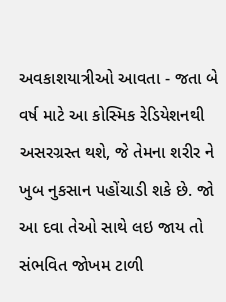અવકાશયાત્રીઓ આવતા - જતા બે વર્ષ માટે આ કોસ્મિક રેડિયેશનથી અસરગ્રસ્ત થશે, જે તેમના શરીર ને ખુબ નુકસાન પહોંચાડી શકે છે. જો આ દવા તેઓ સાથે લઇ જાય તો સંભવિત જોખમ ટાળી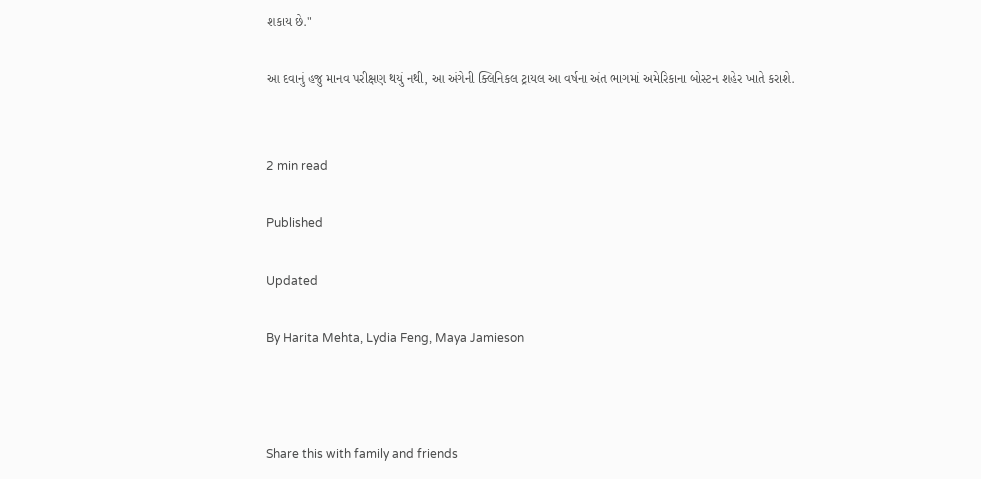શકાય છે."

આ દવાનું હજુ માનવ પરીક્ષણ થયું નથી, આ અંગેની ક્લિનિકલ ટ્રાયલ આ વર્ષના અંત ભાગમાં અમેરિકાના બોસ્ટન શહેર ખાતે કરાશે.


2 min read

Published

Updated

By Harita Mehta, Lydia Feng, Maya Jamieson



Share this with family and friends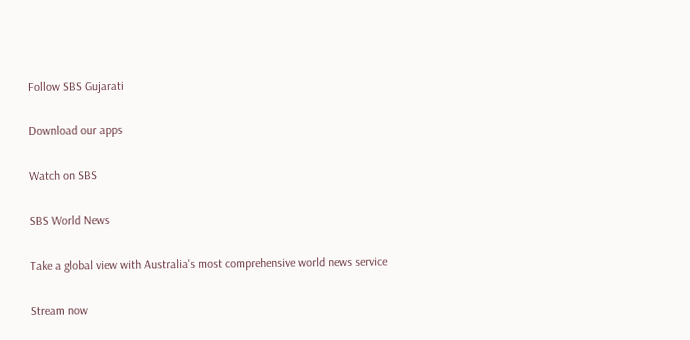Follow SBS Gujarati

Download our apps

Watch on SBS

SBS World News

Take a global view with Australia's most comprehensive world news service

Stream now